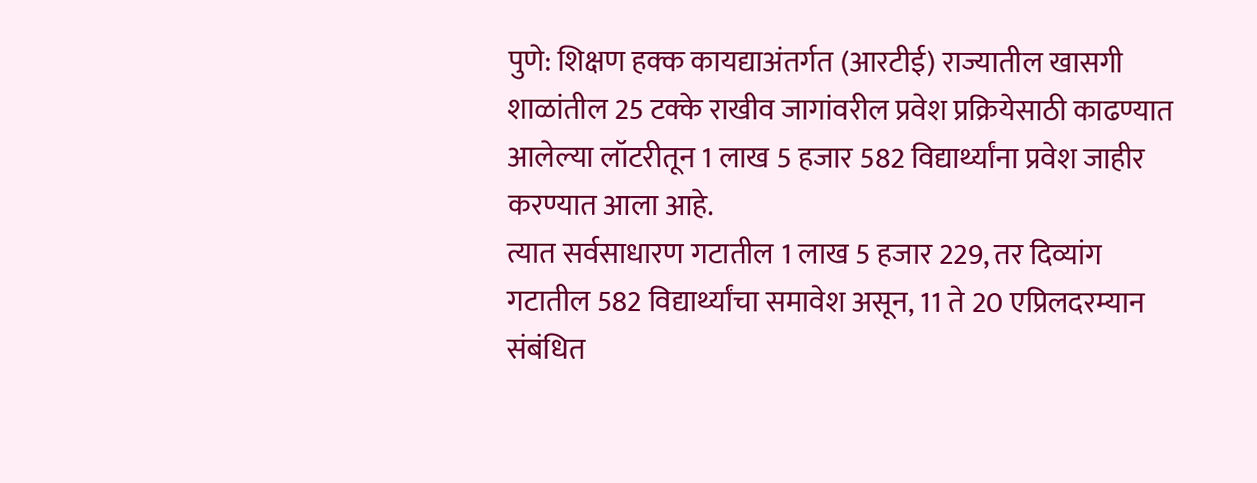पुणे: शिक्षण हक्क कायद्याअंतर्गत (आरटीई) राज्यातील खासगी शाळांतील 25 टक्के राखीव जागांवरील प्रवेश प्रक्रियेसाठी काढण्यात आलेल्या लॉटरीतून 1 लाख 5 हजार 582 विद्यार्थ्यांना प्रवेश जाहीर करण्यात आला आहे.
त्यात सर्वसाधारण गटातील 1 लाख 5 हजार 229, तर दिव्यांग गटातील 582 विद्यार्थ्यांचा समावेश असून, 11 ते 20 एप्रिलदरम्यान संबंधित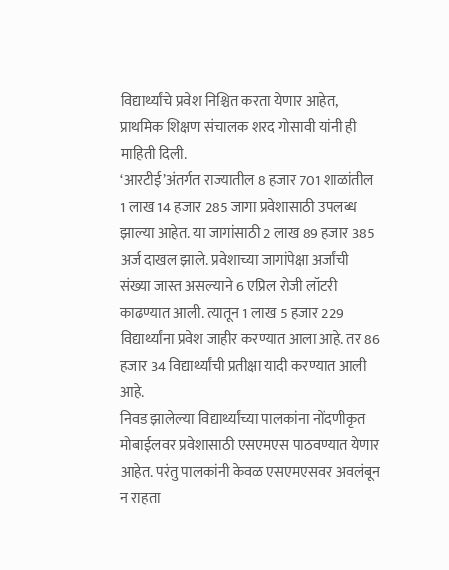विद्यार्थ्यांचे प्रवेश निश्चित करता येणार आहेत, प्राथमिक शिक्षण संचालक शरद गोसावी यांनी ही माहिती दिली.
‘आरटीई’अंतर्गत राज्यातील 8 हजार 701 शाळांतील 1 लाख 14 हजार 285 जागा प्रवेशासाठी उपलब्ध झाल्या आहेत. या जागांसाठी 2 लाख 89 हजार 385 अर्ज दाखल झाले. प्रवेशाच्या जागांपेक्षा अर्जांची संख्या जास्त असल्याने 6 एप्रिल रोजी लॉटरी काढण्यात आली. त्यातून 1 लाख 5 हजार 229 विद्यार्थ्यांना प्रवेश जाहीर करण्यात आला आहे. तर 86 हजार 34 विद्यार्थ्यांची प्रतीक्षा यादी करण्यात आली आहे.
निवड झालेल्या विद्यार्थ्यांच्या पालकांना नोंदणीकृत मोबाईलवर प्रवेशासाठी एसएमएस पाठवण्यात येणार आहेत. परंतु पालकांनी केवळ एसएमएसवर अवलंबून न राहता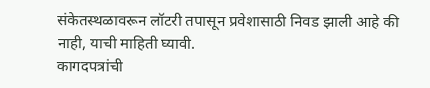संकेतस्थळावरून लॉटरी तपासून प्रवेशासाठी निवड झाली आहे की नाही, याची माहिती घ्यावी.
कागदपत्रांची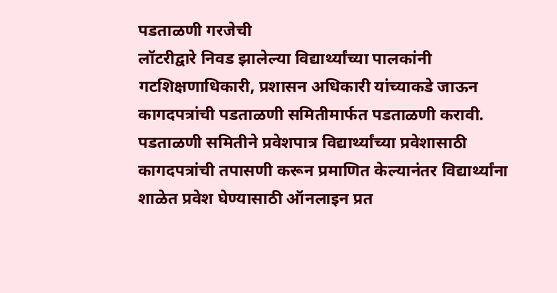पडताळणी गरजेची
लॉटरीद्वारे निवड झालेल्या विद्यार्थ्यांच्या पालकांनी गटशिक्षणाधिकारी, प्रशासन अधिकारी यांच्याकडे जाऊन कागदपत्रांची पडताळणी समितीमार्फत पडताळणी करावी. पडताळणी समितीने प्रवेशपात्र विद्यार्थ्यांच्या प्रवेशासाठी कागदपत्रांची तपासणी करून प्रमाणित केल्यानंतर विद्यार्थ्यांना शाळेत प्रवेश घेण्यासाठी ऑनलाइन प्रत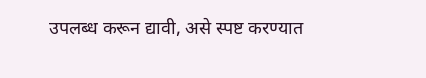उपलब्ध करून द्यावी, असे स्पष्ट करण्यात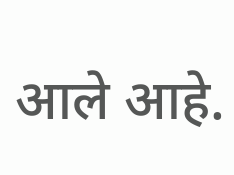आले आहे.